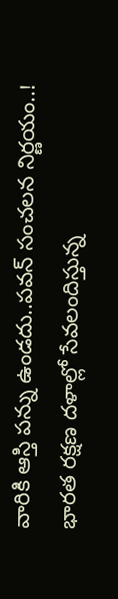వారికి ఆస్తి పన్ను ఉండదు..పవన్ సంచలన నిర్ణయం..!
భారత రక్షణ దళాల్లో సేవలందిస్తున్న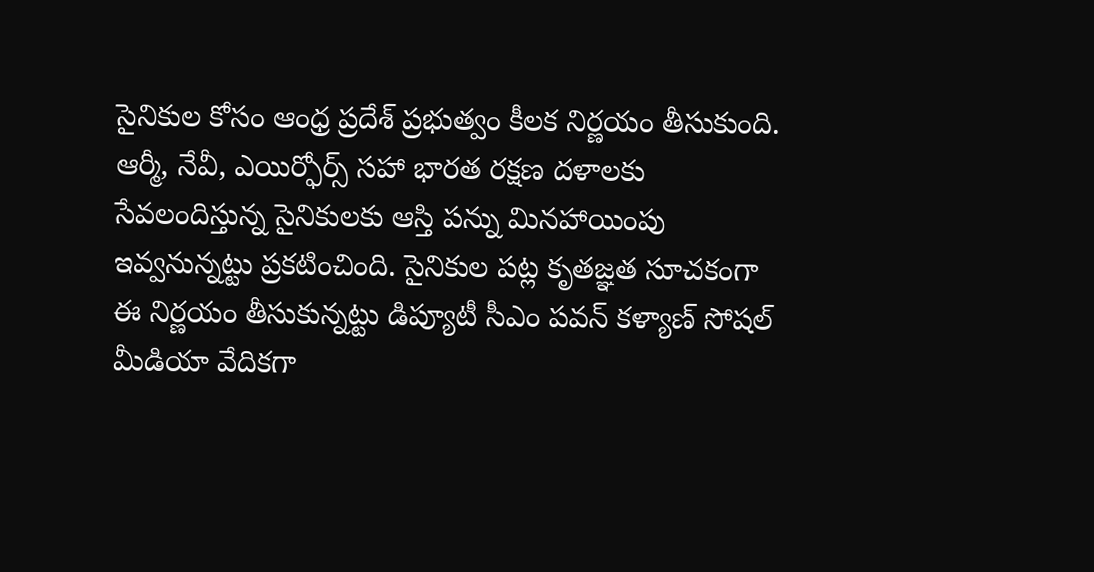సైనికుల కోసం ఆంధ్ర ప్రదేశ్ ప్రభుత్వం కీలక నిర్ణయం తీసుకుంది. ఆర్మీ, నేవీ, ఎయిర్ఫోర్స్ సహా భారత రక్షణ దళాలకు సేవలందిస్తున్న సైనికులకు ఆస్తి పన్ను మినహాయింపు ఇవ్వనున్నట్టు ప్రకటించింది. సైనికుల పట్ల కృతజ్ఞత సూచకంగా ఈ నిర్ణయం తీసుకున్నట్టు డిప్యూటీ సీఎం పవన్ కళ్యాణ్ సోషల్ మీడియా వేదికగా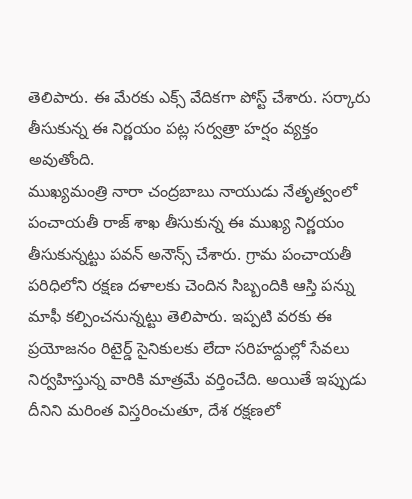తెలిపారు. ఈ మేరకు ఎక్స్ వేదికగా పోస్ట్ చేశారు. సర్కారు తీసుకున్న ఈ నిర్ణయం పట్ల సర్వత్రా హర్షం వ్యక్తం అవుతోంది.
ముఖ్యమంత్రి నారా చంద్రబాబు నాయుడు నేతృత్వంలో పంచాయతీ రాజ్ శాఖ తీసుకున్న ఈ ముఖ్య నిర్ణయం తీసుకున్నట్టు పవన్ అనౌన్స్ చేశారు. గ్రామ పంచాయతీ పరిధిలోని రక్షణ దళాలకు చెందిన సిబ్బందికి ఆస్తి పన్ను మాఫీ కల్పించనున్నట్టు తెలిపారు. ఇప్పటి వరకు ఈ ప్రయోజనం రిటైర్డ్ సైనికులకు లేదా సరిహద్దుల్లో సేవలు నిర్వహిస్తున్న వారికి మాత్రమే వర్తించేది. అయితే ఇప్పుడు దీనిని మరింత విస్తరించుతూ, దేశ రక్షణలో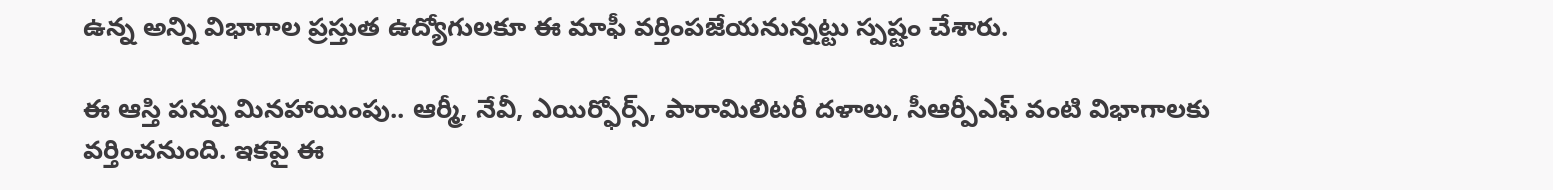ఉన్న అన్ని విభాగాల ప్రస్తుత ఉద్యోగులకూ ఈ మాఫీ వర్తింపజేయనున్నట్టు స్పష్టం చేశారు.

ఈ ఆస్తి పన్ను మినహాయింపు.. ఆర్మీ, నేవీ, ఎయిర్ఫోర్స్, పారామిలిటరీ దళాలు, సీఆర్పీఎఫ్ వంటి విభాగాలకు వర్తించనుంది. ఇకపై ఈ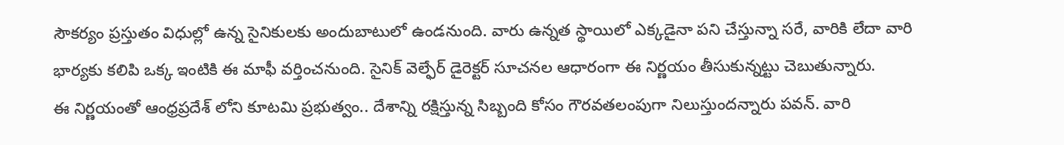సౌకర్యం ప్రస్తుతం విధుల్లో ఉన్న సైనికులకు అందుబాటులో ఉండనుంది. వారు ఉన్నత స్థాయిలో ఎక్కడైనా పని చేస్తున్నా సరే, వారికి లేదా వారి భార్యకు కలిపి ఒక్క ఇంటికి ఈ మాఫీ వర్తించనుంది. సైనిక్ వెల్ఫేర్ డైరెక్టర్ సూచనల ఆధారంగా ఈ నిర్ణయం తీసుకున్నట్టు చెబుతున్నారు.
ఈ నిర్ణయంతో ఆంధ్రప్రదేశ్ లోని కూటమి ప్రభుత్వం.. దేశాన్ని రక్షిస్తున్న సిబ్బంది కోసం గౌరవతలంపుగా నిలుస్తుందన్నారు పవన్. వారి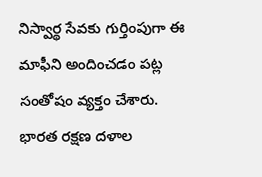నిస్వార్థ సేవకు గుర్తింపుగా ఈ మాఫీని అందించడం పట్ల సంతోషం వ్యక్తం చేశారు. భారత రక్షణ దళాల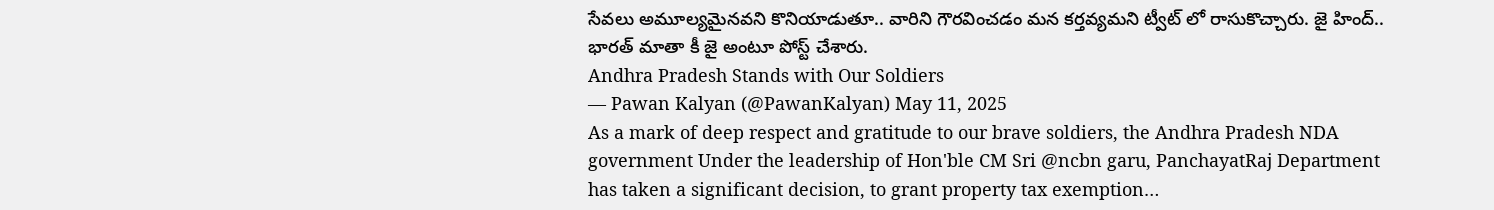సేవలు అమూల్యమైనవని కొనియాడుతూ.. వారిని గౌరవించడం మన కర్తవ్యమని ట్వీట్ లో రాసుకొచ్చారు. జై హింద్.. భారత్ మాతా కీ జై అంటూ పోస్ట్ చేశారు.
Andhra Pradesh Stands with Our Soldiers
— Pawan Kalyan (@PawanKalyan) May 11, 2025
As a mark of deep respect and gratitude to our brave soldiers, the Andhra Pradesh NDA government Under the leadership of Hon'ble CM Sri @ncbn garu, PanchayatRaj Department has taken a significant decision, to grant property tax exemption…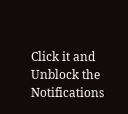Click it and Unblock the Notifications